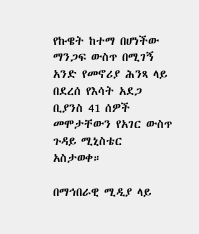የኩዌት ከተማ በሆነችው ማንጋፍ ውስጥ በሚገኝ አንድ የመኖሪያ ሕንጻ ላይ በደረሰ የእሳት አደጋ ቢያንስ 41 ሰዎች መሞታቸውን የአገር ውስጥ ጉዳይ ሚኒስቴር አስታወቀ።

በማኅበራዊ ሚዲያ ላይ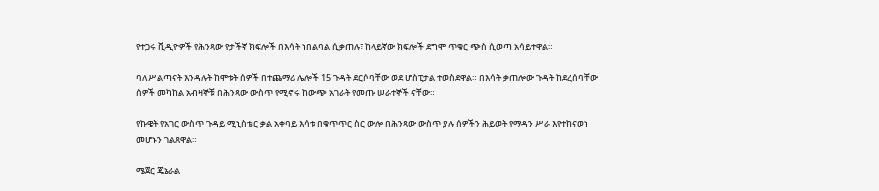የተጋሩ ቪዲዮዎች የሕንጻው የታችኛ ክፍሎች በእሳት ነበልባል ሲቃጠሉ፣ ከላይኛው ክፍሎች ደግሞ ጥቁር ጭስ ሲወጣ አሳይተዋል።

ባለሥልጣናት እንዳሉት ከሞቱት ሰዎች በተጨማሪ ሌሎች 15 ጉዳት ደርሶባቸው ወደ ሆስፒታል ተወስደዋል። በእሳት ቃጠሎው ጉዳት ከደረሰባቸው ሰዎች መካከል አብዛኞቹ በሕንጻው ውስጥ የሚኖሩ ከውጭ አገራት የመጡ ሠራተኞች ናቸው።

የኩዌት የአገር ውስጥ ጉዳይ ሚኒስቴር ቃል አቀባይ እሳቱ በቁጥጥር ስር ውሎ በሕንጻው ውስጥ ያሉ ሰዎችን ሕይወት የማዳን ሥራ እየተከናወነ መሆኑን ገልጸዋል።

ሜጀር ጄኔራል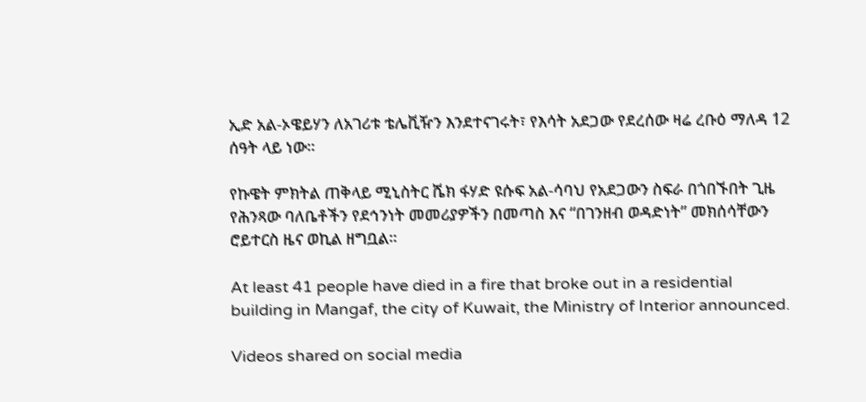ኢድ አል-ኦዌይሃን ለአገሪቱ ቴሌቪዥን እንደተናገሩት፣ የእሳት አደጋው የደረሰው ዛሬ ረቡዕ ማለዳ 12 ሰዓት ላይ ነው።

የኩዌት ምክትል ጠቅላይ ሚኒስትር ሼክ ፋሃድ ዩሱፍ አል-ሳባህ የአደጋውን ስፍራ በጎበኙበት ጊዜ የሕንጻው ባለቤቶችን የደኅንነት መመሪያዎችን በመጣስ እና “በገንዘብ ወዳድነት” መክሰሳቸውን ሮይተርስ ዜና ወኪል ዘግቧል።

At least 41 people have died in a fire that broke out in a residential building in Mangaf, the city of Kuwait, the Ministry of Interior announced.

Videos shared on social media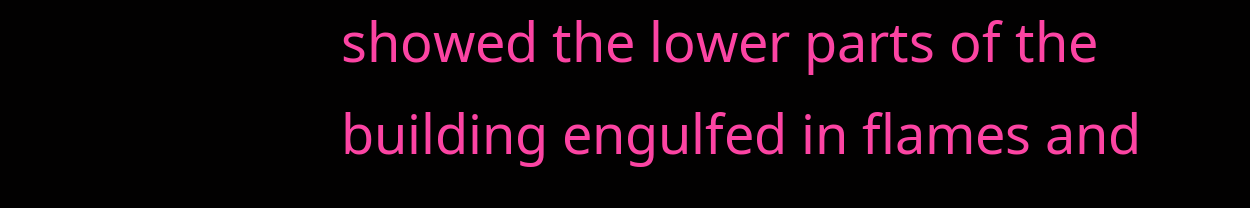showed the lower parts of the building engulfed in flames and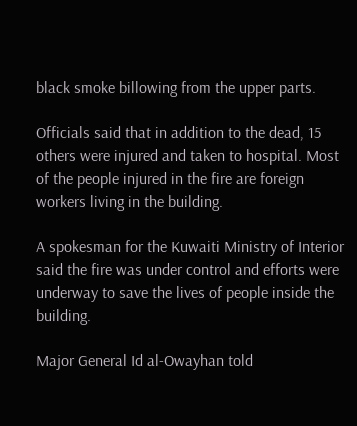black smoke billowing from the upper parts.

Officials said that in addition to the dead, 15 others were injured and taken to hospital. Most of the people injured in the fire are foreign workers living in the building.

A spokesman for the Kuwaiti Ministry of Interior said the fire was under control and efforts were underway to save the lives of people inside the building.

Major General Id al-Owayhan told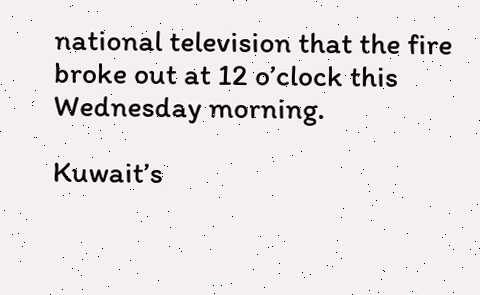national television that the fire broke out at 12 o’clock this Wednesday morning.

Kuwait’s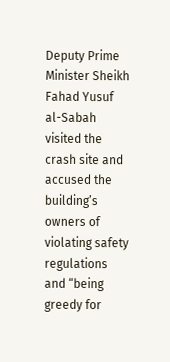Deputy Prime Minister Sheikh Fahad Yusuf al-Sabah visited the crash site and accused the building’s owners of violating safety regulations and “being greedy for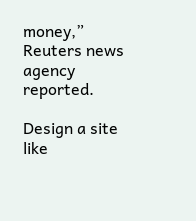money,” Reuters news agency reported.

Design a site like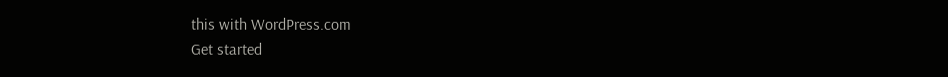this with WordPress.com
Get started